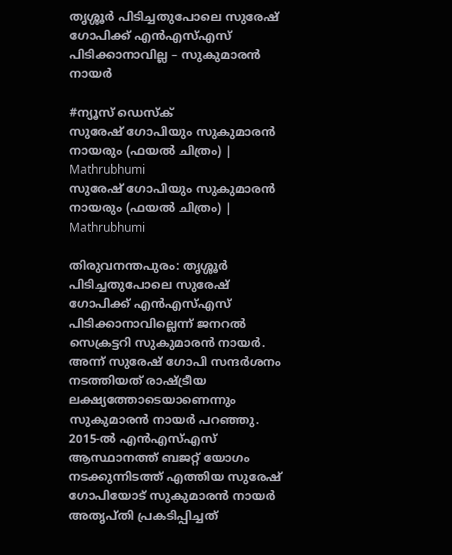തൃശ്ശൂർ പിടിച്ചതുപോലെ സുരേഷ് ഗോപിക്ക് എൻഎസ്എസ് പിടിക്കാനാവില്ല – സുകുമാരൻ നായർ

#ന്യൂസ് ഡെസ്ക്
സുരേഷ് ഗോപിയും സുകുമാരൻ നായരും (ഫയൽ ചിത്രം) | Mathrubhumi
സുരേഷ് ഗോപിയും സുകുമാരൻ നായരും (ഫയൽ ചിത്രം) | Mathrubhumi

തിരുവനന്തപുരം: തൃശ്ശൂർ പിടിച്ചതുപോലെ സുരേഷ് ഗോപിക്ക് എൻഎസ്എസ് പിടിക്കാനാവില്ലെന്ന് ജനറൽ സെക്രട്ടറി സുകുമാരൻ നായർ. അന്ന് സുരേഷ് ഗോപി സന്ദർശനം നടത്തിയത് രാഷ്ട്രീയ ലക്ഷ്യത്തോടെയാണെന്നും സുകുമാരൻ നായർ പറഞ്ഞു. 2015-ൽ എൻഎസ്എസ് ആസ്ഥാനത്ത് ബജറ്റ് യോഗം നടക്കുന്നിടത്ത് എത്തിയ സുരേഷ് ഗോപിയോട് സുകുമാരൻ നായർ അതൃപ്തി പ്രകടിപ്പിച്ചത്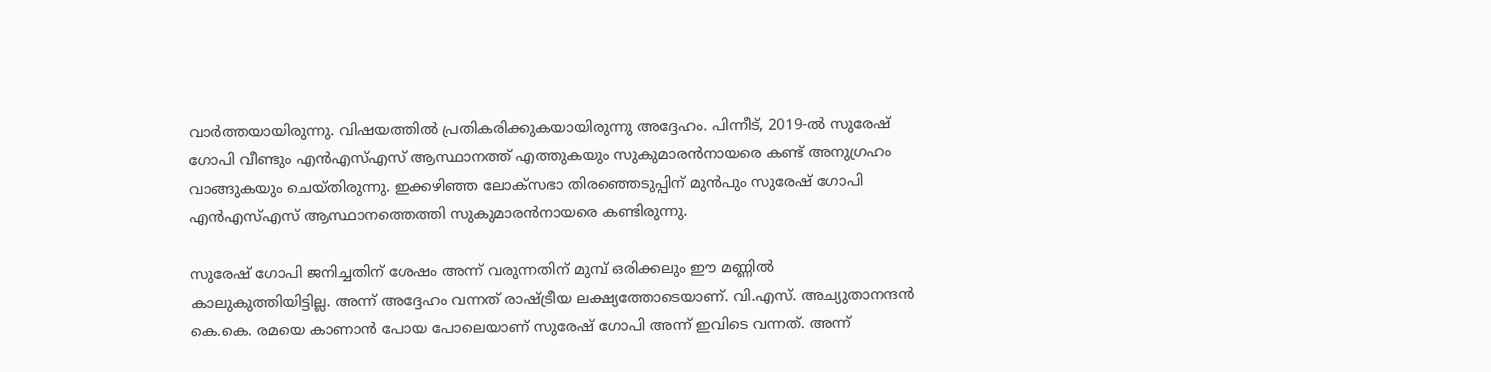വാർത്തയായിരുന്നു. വിഷയത്തിൽ പ്രതികരിക്കുകയായിരുന്നു അദ്ദേഹം. പിന്നീട്, 2019-ൽ സുരേഷ് ഗോപി വീണ്ടും എൻഎസ്എസ് ആസ്ഥാനത്ത് എത്തുകയും സുകുമാരൻനായരെ കണ്ട് അനുഗ്രഹം വാങ്ങുകയും ചെയ്തിരുന്നു. ഇക്കഴിഞ്ഞ ലോക്‌സഭാ തിരഞ്ഞെടുപ്പിന് മുൻപും സുരേഷ് ഗോപി എൻഎസ്എസ് ആസ്ഥാനത്തെത്തി സുകുമാരൻനായരെ കണ്ടിരുന്നു.

സുരേഷ് ഗോപി ജനിച്ചതിന് ശേഷം അന്ന് വരുന്നതിന് മുമ്പ് ഒരിക്കലും ഈ മണ്ണിൽ കാലുകുത്തിയിട്ടില്ല. അന്ന് അദ്ദേഹം വന്നത് രാഷ്ട്രീയ ലക്ഷ്യത്തോടെയാണ്. വി.എസ്. അച്യുതാനന്ദൻ കെ.കെ. രമയെ കാണാൻ പോയ പോലെയാണ് സുരേഷ് ഗോപി അന്ന് ഇവിടെ വന്നത്. അന്ന്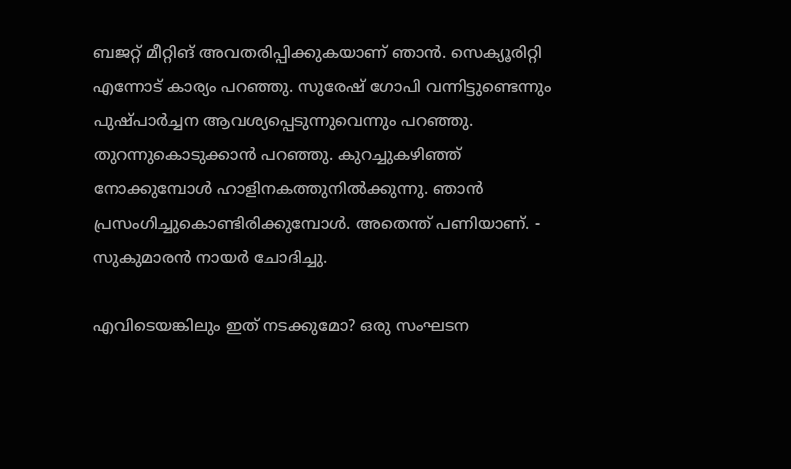ബജറ്റ് മീറ്റിങ് അവതരിപ്പിക്കുകയാണ് ഞാൻ. സെക്യൂരിറ്റി എന്നോട് കാര്യം പറഞ്ഞു. സുരേഷ് ഗോപി വന്നിട്ടുണ്ടെന്നും പുഷ്പാർച്ചന ആവശ്യപ്പെടുന്നുവെന്നും പറഞ്ഞു. തുറന്നുകൊടുക്കാൻ പറഞ്ഞു. കുറച്ചുകഴിഞ്ഞ് നോക്കുമ്പോൾ ഹാളിനകത്തുനിൽക്കുന്നു. ഞാൻ പ്രസംഗിച്ചുകൊണ്ടിരിക്കുമ്പോൾ. അതെന്ത് പണിയാണ്. - സുകുമാരൻ നായർ ചോദിച്ചു.

എവിടെയങ്കിലും ഇത് നടക്കുമോ? ഒരു സംഘടന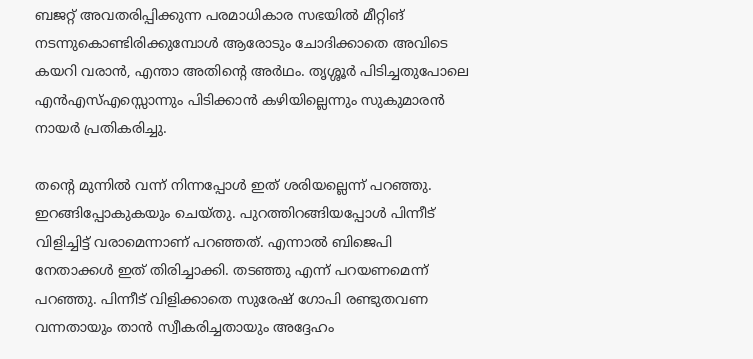ബജറ്റ് അവതരിപ്പിക്കുന്ന പരമാധികാര സഭയിൽ മീറ്റിങ് നടന്നുകൊണ്ടിരിക്കുമ്പോൾ ആരോടും ചോദിക്കാതെ അവിടെ കയറി വരാൻ, എന്താ അതിന്റെ അർഥം. തൃശ്ശൂർ പിടിച്ചതുപോലെ എൻഎസ്എസ്സൊന്നും പിടിക്കാൻ കഴിയില്ലെന്നും സുകുമാരൻ നായർ പ്രതികരിച്ചു.

തന്റെ മുന്നിൽ വന്ന് നിന്നപ്പോൾ ഇത് ശരിയല്ലെന്ന് പറഞ്ഞു. ഇറങ്ങിപ്പോകുകയും ചെയ്തു. പുറത്തിറങ്ങിയപ്പോൾ പിന്നീട് വിളിച്ചിട്ട് വരാമെന്നാണ് പറഞ്ഞത്. എന്നാൽ ബിജെപി നേതാക്കൾ ഇത് തിരിച്ചാക്കി. തടഞ്ഞു എന്ന് പറയണമെന്ന് പറഞ്ഞു. പിന്നീട് വിളിക്കാതെ സുരേഷ് ഗോപി രണ്ടുതവണ വന്നതായും താൻ സ്വീകരിച്ചതായും അദ്ദേഹം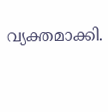വ്യക്തമാക്കി.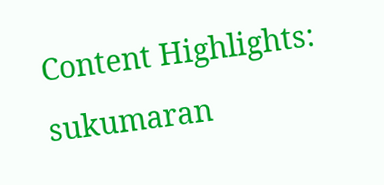Content Highlights: sukumaran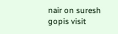nair on suresh gopis visit